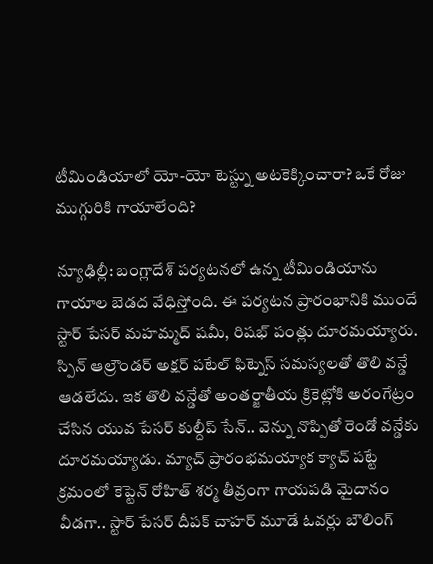టీమిండియాలో యో-యో టెస్ట్ను అటకెక్కించారా? ఒకే రోజు ముగ్గురికి గాయాలేంది?

న్యూఢిల్లీ: బంగ్లాదేశ్ పర్యటనలో ఉన్న టీమిండియాను గాయాల బెడద వేధిస్తోంది. ఈ పర్యటన ప్రారంభానికి ముందే స్టార్ పేసర్ మహమ్మద్ షమీ, రిషభ్ పంత్లు దూరమయ్యారు. స్పిన్ ఆల్రౌండర్ అక్షర్ పటేల్ ఫిట్నెస్ సమస్యలతో తొలి వన్డే ఆడలేదు. ఇక తొలి వన్డేతో అంతర్జాతీయ క్రికెట్లోకి అరంగేట్రం చేసిన యువ పేసర్ కుల్దీప్ సేన్.. వెన్ను నొప్పితో రెండో వన్డేకు దూరమయ్యాడు. మ్యాచ్ ప్రారంభమయ్యాక క్యాచ్ పట్టే క్రమంలో కెప్టెన్ రోహిత్ శర్మ తీవ్రంగా గాయపడి మైదానం వీడగా.. స్టార్ పేసర్ దీపక్ చాహర్ మూడే ఓవర్లు బౌలింగ్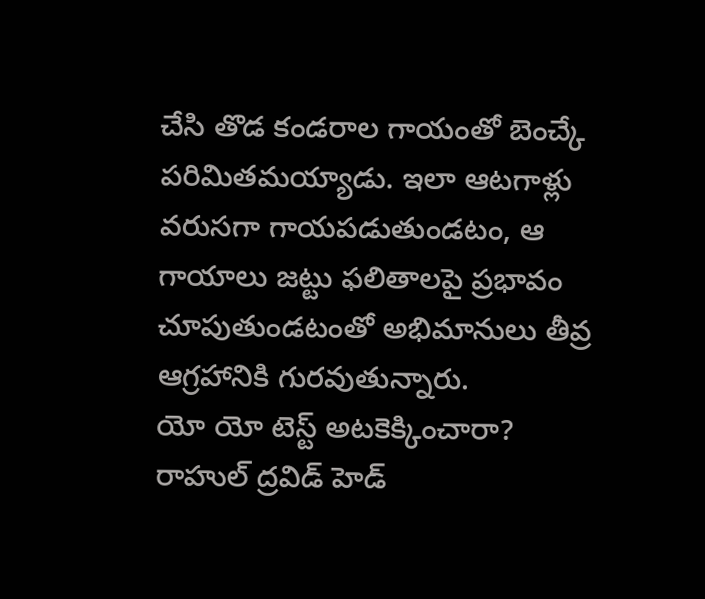చేసి తొడ కండరాల గాయంతో బెంచ్కే పరిమితమయ్యాడు. ఇలా ఆటగాళ్లు వరుసగా గాయపడుతుండటం, ఆ గాయాలు జట్టు ఫలితాలపై ప్రభావం చూపుతుండటంతో అభిమానులు తీవ్ర ఆగ్రహానికి గురవుతున్నారు.
యో యో టెస్ట్ అటకెక్కించారా?
రాహుల్ ద్రవిడ్ హెడ్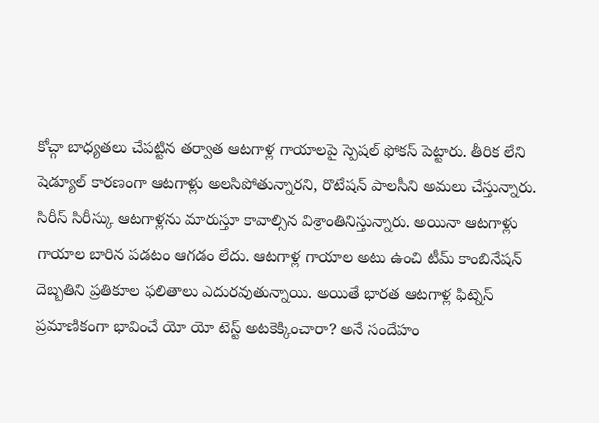కోచ్గా బాధ్యతలు చేపట్టిన తర్వాత ఆటగాళ్ల గాయాలపై స్పెషల్ ఫోకస్ పెట్టారు. తీరిక లేని షెడ్యూల్ కారణంగా ఆటగాళ్లు అలసిపోతున్నారని, రొటేషన్ పాలసీని అమలు చేస్తున్నారు. సిరీస్ సిరీస్కు ఆటగాళ్లను మారుస్తూ కావాల్సిన విశ్రాంతినిస్తున్నారు. అయినా ఆటగాళ్లు గాయాల బారిన పడటం ఆగడం లేదు. ఆటగాళ్ల గాయాల అటు ఉంచి టీమ్ కాంబినేషన్ దెబ్బతిని ప్రతికూల ఫలితాలు ఎదురవుతున్నాయి. అయితే భారత ఆటగాళ్ల ఫిట్నెస్ ప్రమాణికంగా భావించే యో యో టెస్ట్ అటకెక్కించారా? అనే సందేహం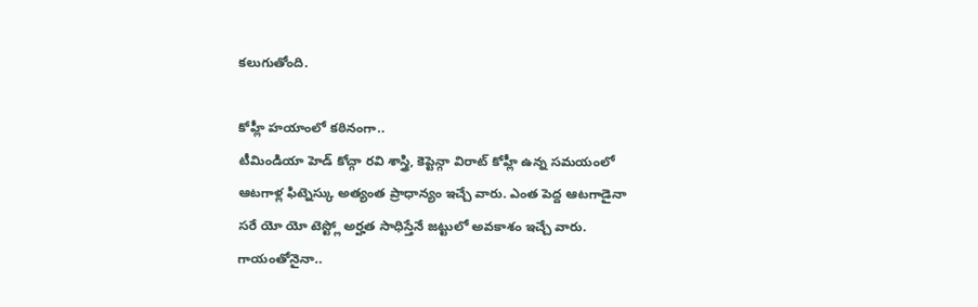కలుగుతోంది.

కోహ్లీ హయాంలో కఠినంగా..
టీమిండియా హెడ్ కోచ్గా రవి శాస్త్రి, కెప్టెన్గా విరాట్ కోహ్లీ ఉన్న సమయంలో ఆటగాళ్ల ఫిట్నెస్కు అత్యంత ప్రాధాన్యం ఇచ్చే వారు. ఎంత పెద్ద ఆటగాడైనా సరే యో యో టెస్ట్లో అర్హత సాధిస్తేనే జట్టులో అవకాశం ఇచ్చే వారు. గాయంతోనైనా..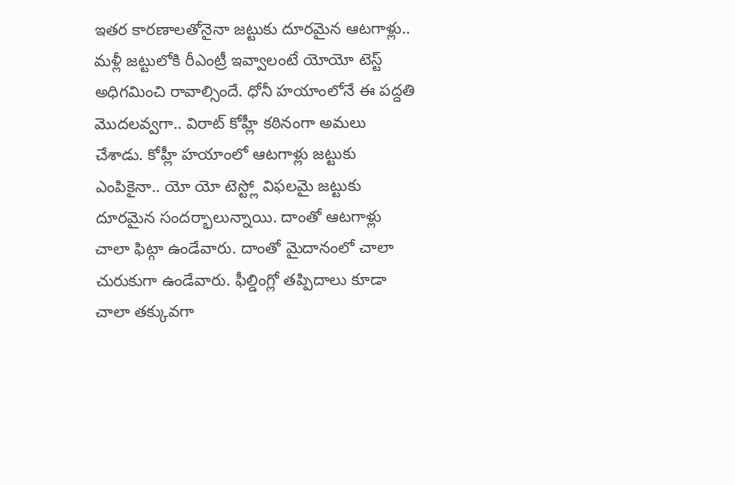ఇతర కారణాలతోనైనా జట్టుకు దూరమైన ఆటగాళ్లు.. మళ్లీ జట్టులోకి రీఎంట్రీ ఇవ్వాలంటే యోయో టెస్ట్ అధిగమించి రావాల్సిందే. ధోనీ హయాంలోనే ఈ పద్దతి మొదలవ్వగా.. విరాట్ కోహ్లీ కఠినంగా అమలు చేశాడు. కోహ్లీ హయాంలో ఆటగాళ్లు జట్టుకు ఎంపికైనా.. యో యో టెస్ట్లో విఫలమై జట్టుకు దూరమైన సందర్భాలున్నాయి. దాంతో ఆటగాళ్లు చాలా ఫిట్గా ఉండేవారు. దాంతో మైదానంలో చాలా చురుకుగా ఉండేవారు. ఫీల్డింగ్లో తప్పిదాలు కూడా చాలా తక్కువగా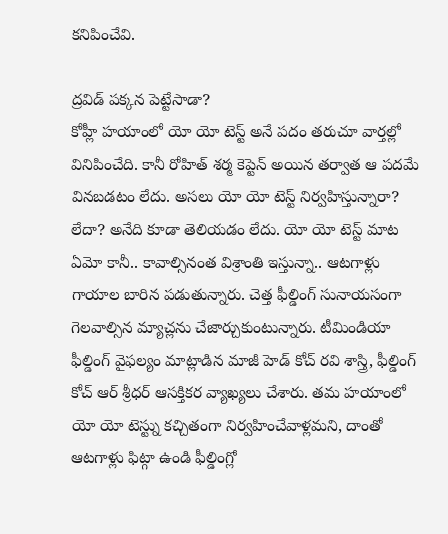కనిపించేవి.

ద్రవిడ్ పక్కన పెట్టేసాడా?
కోహ్లీ హయాంలో యో యో టెస్ట్ అనే పదం తరుచూ వార్తల్లో వినిపించేది. కానీ రోహిత్ శర్మ కెప్టెన్ అయిన తర్వాత ఆ పదమే వినబడటం లేదు. అసలు యో యో టెస్ట్ నిర్వహిస్తున్నారా? లేదా? అనేది కూడా తెలియడం లేదు. యో యో టెస్ట్ మాట ఏమో కానీ.. కావాల్సినంత విశ్రాంతి ఇస్తున్నా.. ఆటగాళ్లు గాయాల బారిన పడుతున్నారు. చెత్త ఫీల్డింగ్ సునాయసంగా గెలవాల్సిన మ్యాచ్లను చేజార్చుకుంటున్నారు. టీమిండియా ఫీల్డింగ్ వైఫల్యం మాట్లాడిన మాజీ హెడ్ కోచ్ రవి శాస్త్రి, ఫీల్డింగ్ కోచ్ ఆర్ శ్రీధర్ ఆసక్తికర వ్యాఖ్యలు చేశారు. తమ హయాంలో యో యో టెస్ట్ను కచ్చితంగా నిర్వహించేవాళ్లమని, దాంతో ఆటగాళ్లు ఫిట్గా ఉండి ఫీల్డింగ్లో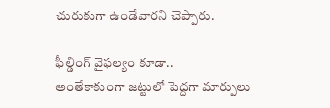చురుకుగా ఉండేవారని చెప్పారు.

ఫీల్డింగ్ వైఫల్యం కూడా..
అంతేకాకుంగా జట్టులో పెద్దగా మార్పులు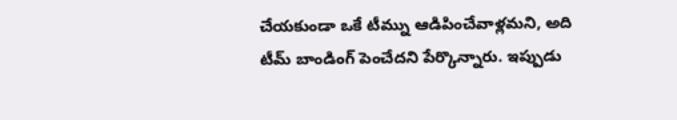చేయకుండా ఒకే టీమ్ను ఆడిపించేవాళ్లమని, అది టీమ్ బాండింగ్ పెంచేదని పేర్కొన్నారు. ఇప్పుడు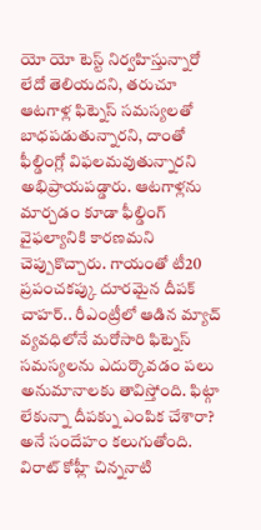యో యో టెస్ట్ నిర్వహిస్తున్నారో లేదో తెలియదని, తరుచూ ఆటగాళ్ల ఫిట్నెస్ సమస్యలతో బాధపడుతున్నారని, దాంతో ఫీల్డింగ్లో విఫలమవుతున్నారని అభిప్రాయపడ్డారు. ఆటగాళ్లను మార్చడం కూడా ఫీల్డింగ్ వైఫల్యానికి కారణమని చెప్పుకొచ్చారు. గాయంతో టీ20 ప్రపంచకప్కు దూరమైన దీపక్ చాహర్.. రీఎంట్రీలో ఆడిన మ్యాచ్ వ్యవధిలోనే మరోసారి ఫిట్నెస్ సమస్యలను ఎదుర్కొవడం పలు అనుమానాలకు తావిస్తోంది. ఫిట్గా లేకున్నా దీపక్ను ఎంపిక చేశారా? అనే సందేహం కలుగుతోంది. విరాట్ కోహ్లీ చిన్ననాటి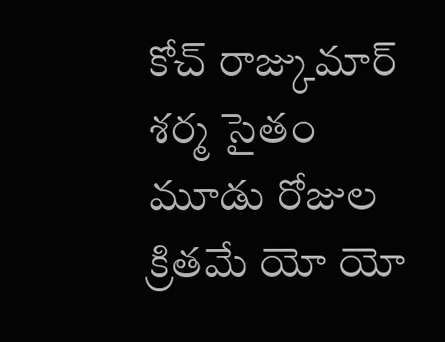కోచ్ రాజ్కుమార్ శర్మ సైతం మూడు రోజుల క్రితమే యో యో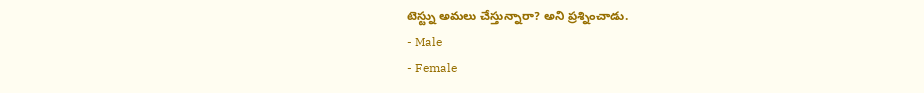టెస్ట్ను అమలు చేస్తున్నారా? అని ప్రశ్నించాడు.
- Male
- Female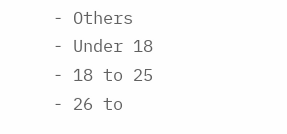- Others
- Under 18
- 18 to 25
- 26 to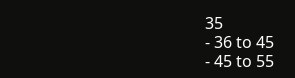35
- 36 to 45
- 45 to 55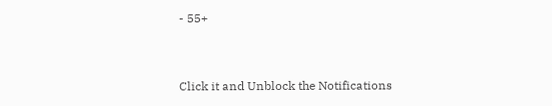- 55+


Click it and Unblock the Notifications